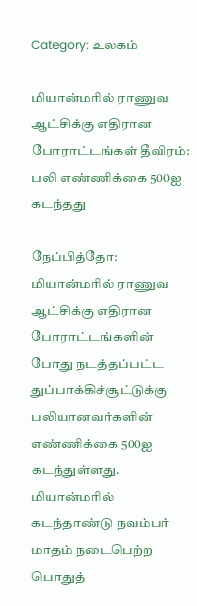Category: உலகம்

மியான்மரில் ராணுவ ஆட்சிக்கு எதிரான போராட்டங்கள் தீவிரம்: பலி எண்ணிக்கை 500ஐ கடந்தது

நேப்பித்தோ: மியான்மரில் ராணுவ ஆட்சிக்கு எதிரான போராட்டங்களின் போது நடத்தப்பட்ட துப்பாக்கிச்சூட்டுக்கு பலியானவர்களின் எண்ணிக்கை 500ஐ கடந்துள்ளது. மியான்மரில் கடந்தாண்டு நவம்பர் மாதம் நடைபெற்ற பொதுத்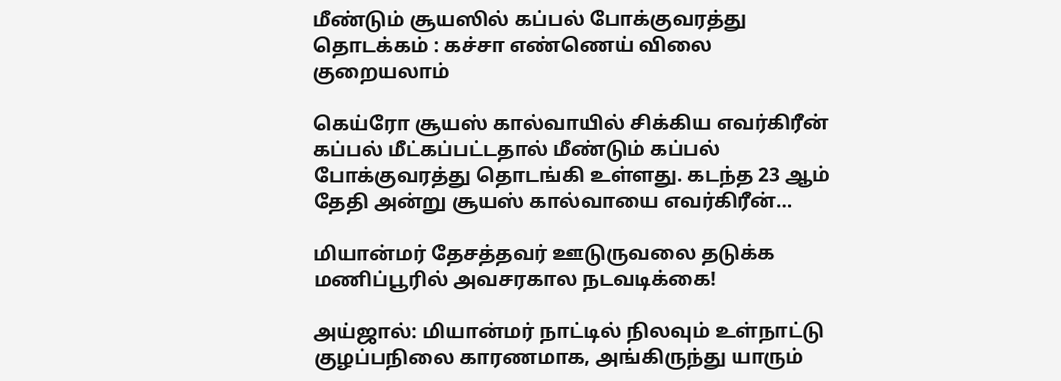மீண்டும் சூயஸில் கப்பல் போக்குவரத்து தொடக்கம் : கச்சா எண்ணெய் விலை குறையலாம்

கெய்ரோ சூயஸ் கால்வாயில் சிக்கிய எவர்கிரீன் கப்பல் மீட்கப்பட்டதால் மீண்டும் கப்பல் போக்குவரத்து தொடங்கி உள்ளது. கடந்த 23 ஆம் தேதி அன்று சூயஸ் கால்வாயை எவர்கிரீன்…

மியான்மர் தேசத்தவர் ஊடுருவலை தடுக்க மணிப்பூரில் அவசரகால நடவடிக்கை!

அய்ஜால்: மியான்மர் நாட்டில் நிலவும் உள்நாட்டு குழப்பநிலை காரணமாக, அங்கிருந்து யாரும்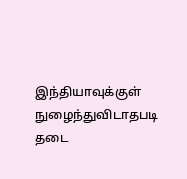இந்தியாவுக்குள் நுழைந்துவிடாதபடி தடை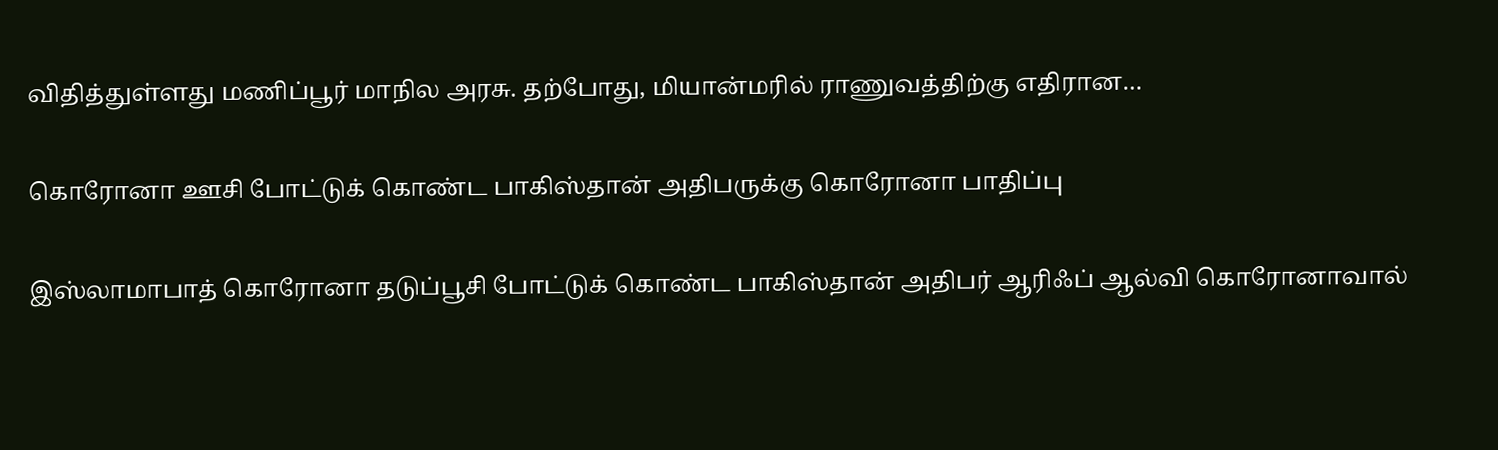விதித்துள்ளது மணிப்பூர் மாநில அரசு. தற்போது, மியான்மரில் ராணுவத்திற்கு எதிரான…

கொரோனா ஊசி போட்டுக் கொண்ட பாகிஸ்தான் அதிபருக்கு கொரோனா பாதிப்பு

இஸ்லாமாபாத் கொரோனா தடுப்பூசி போட்டுக் கொண்ட பாகிஸ்தான் அதிபர் ஆரிஃப் ஆல்வி கொரோனாவால்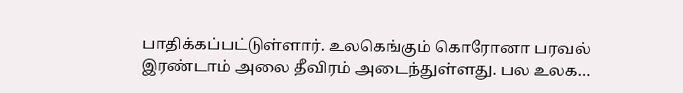பாதிக்கப்பட்டுள்ளார். உலகெங்கும் கொரோனா பரவல் இரண்டாம் அலை தீவிரம் அடைந்துள்ளது. பல உலக…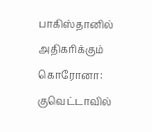பாகிஸ்தானில் அதிகரிக்கும் கொரோனா: குவெட்டாவில்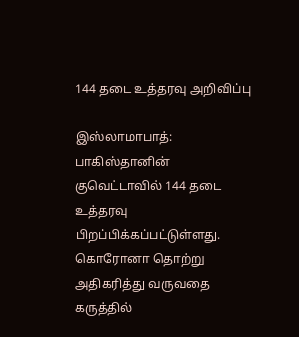144 தடை உத்தரவு அறிவிப்பு

இஸ்லாமாபாத்: பாகிஸ்தானின் குவெட்டாவில் 144 தடை உத்தரவு பிறப்பிக்கப்பட்டுள்ளது. கொரோனா தொற்று அதிகரித்து வருவதை கருத்தில்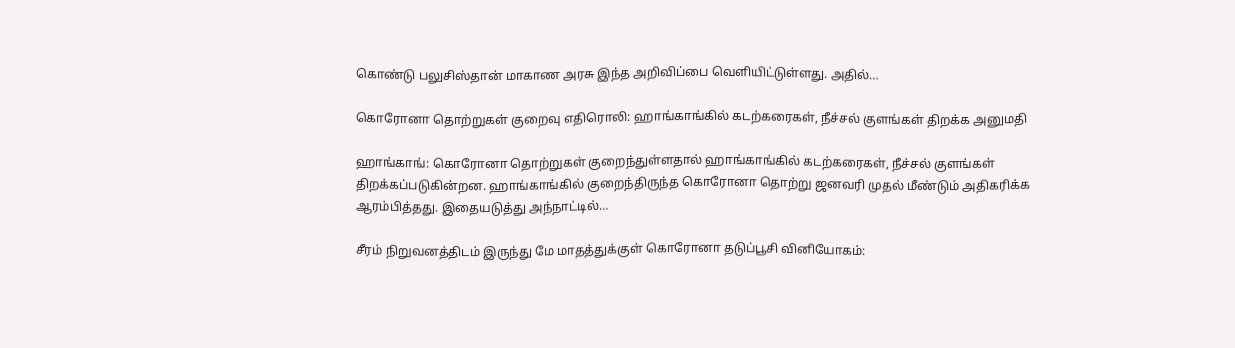கொண்டு பலுசிஸ்தான் மாகாண அரசு இந்த அறிவிப்பை வெளியிட்டுள்ளது. அதில்…

கொரோனா தொற்றுகள் குறைவு எதிரொலி: ஹாங்காங்கில் கடற்கரைகள், நீச்சல் குளங்கள் திறக்க அனுமதி

ஹாங்காங்: கொரோனா தொற்றுகள் குறைந்துள்ளதால் ஹாங்காங்கில் கடற்கரைகள், நீச்சல் குளங்கள் திறக்கப்படுகின்றன. ஹாங்காங்கில் குறைந்திருந்த கொரோனா தொற்று ஜனவரி முதல் மீண்டும் அதிகரிக்க ஆரம்பித்தது. இதையடுத்து அந்நாட்டில்…

சீரம் நிறுவனத்திடம் இருந்து மே மாதத்துக்குள் கொரோனா தடுப்பூசி வினியோகம்: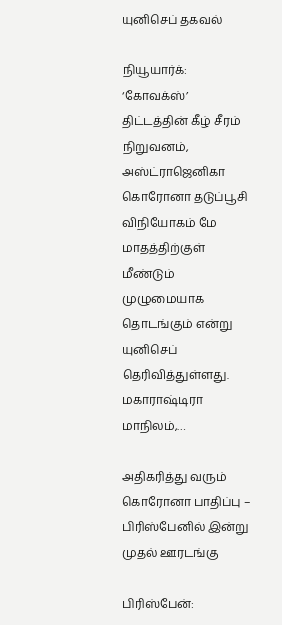யுனிசெப் தகவல்

நியூயார்க்: ‘கோவக்ஸ்’ திட்டத்தின் கீழ் சீரம் நிறுவனம், அஸ்ட்ராஜெனிகா கொரோனா தடுப்பூசி விநியோகம் மே மாதத்திற்குள் மீண்டும் முழுமையாக தொடங்கும் என்று யுனிசெப் தெரிவித்துள்ளது. மகாராஷ்டிரா மாநிலம்,…

அதிகரித்து வரும் கொரோனா பாதிப்பு – பிரிஸ்பேனில் இன்று முதல் ஊரடங்கு

பிரிஸ்பேன்: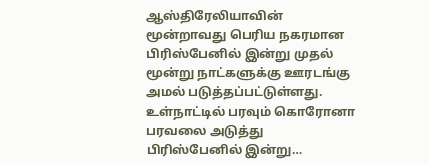ஆஸ்திரேலியாவின் மூன்றாவது பெரிய நகரமான பிரிஸ்பேனில் இன்று முதல் மூன்று நாட்களுக்கு ஊரடங்கு அமல் படுத்தப்பட்டுள்ளது. உள்நாட்டில் பரவும் கொரோனா பரவலை அடுத்து பிரிஸ்பேனில் இன்று…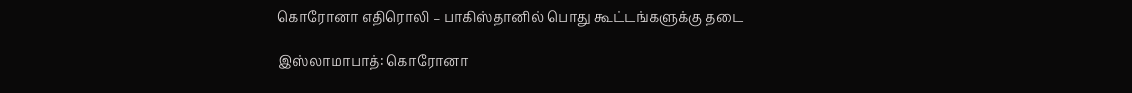கொரோனா எதிரொலி – பாகிஸ்தானில் பொது கூட்டங்களுக்கு தடை

இஸ்லாமாபாத்: கொரோனா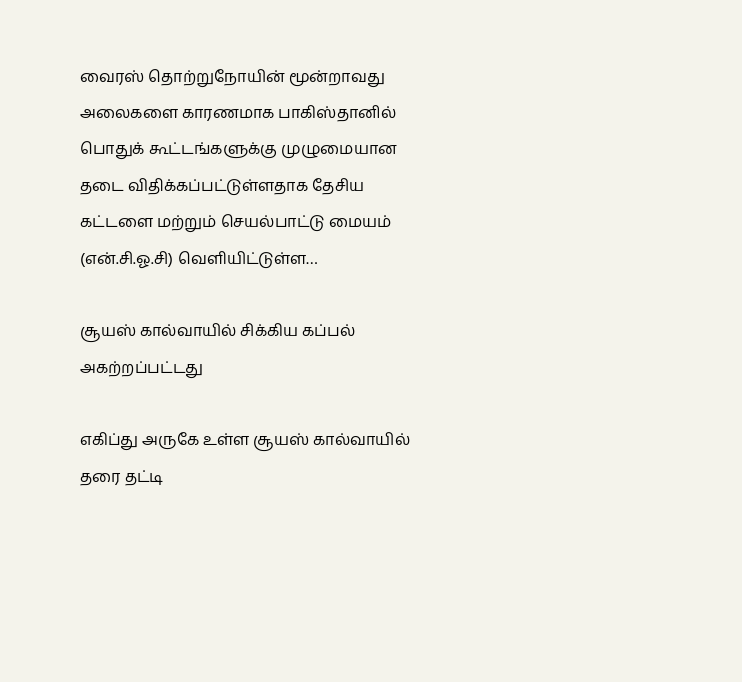வைரஸ் தொற்றுநோயின் மூன்றாவது அலைகளை காரணமாக பாகிஸ்தானில் பொதுக் கூட்டங்களுக்கு முழுமையான தடை விதிக்கப்பட்டுள்ளதாக தேசிய கட்டளை மற்றும் செயல்பாட்டு மையம் (என்.சி.ஓ.சி) வெளியிட்டுள்ள…

சூயஸ் கால்வாயில் சிக்கிய கப்பல் அகற்றப்பட்டது

எகிப்து அருகே உள்ள சூயஸ் கால்வாயில் தரை தட்டி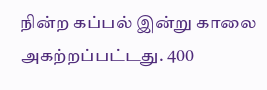நின்ற கப்பல் இன்று காலை அகற்றப்பட்டது. 400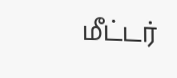மீட்டர்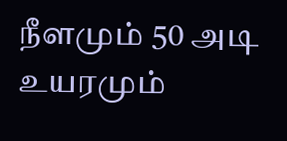நீளமும் 50 அடி உயரமும்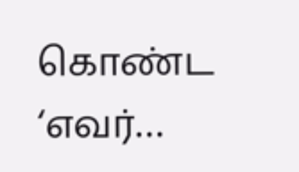கொண்ட ‘எவர்…